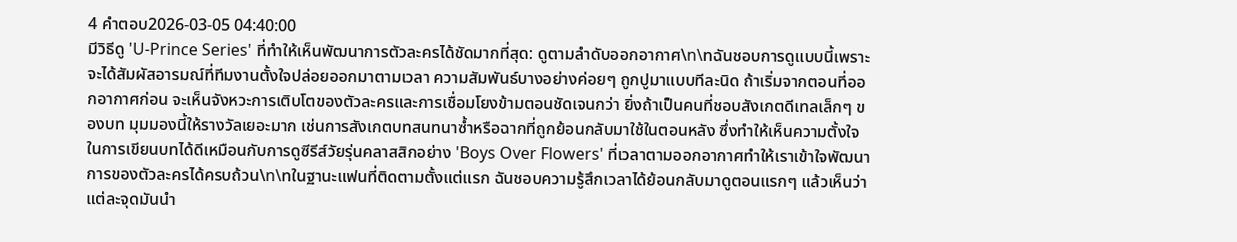4 คำตอบ2026-03-05 04:40:00
มีวิธีดู 'U-Prince Series' ที่ทำให้เห็นพัฒนาการตัวละครได้ชัดมากที่สุด: ดูตามลำดับออกอากาศ\n\nฉันชอบการดูแบบนี้เพราะจะได้สัมผัสอารมณ์ที่ทีมงานตั้งใจปล่อยออกมาตามเวลา ความสัมพันธ์บางอย่างค่อยๆ ถูกปูมาแบบทีละนิด ถ้าเริ่มจากตอนที่ออกอากาศก่อน จะเห็นจังหวะการเติบโตของตัวละครและการเชื่อมโยงข้ามตอนชัดเจนกว่า ยิ่งถ้าเป็นคนที่ชอบสังเกตดีเทลเล็กๆ ของบท มุมมองนี้ให้รางวัลเยอะมาก เช่นการสังเกตบทสนทนาซ้ำหรือฉากที่ถูกย้อนกลับมาใช้ในตอนหลัง ซึ่งทำให้เห็นความตั้งใจในการเขียนบทได้ดีเหมือนกับการดูซีรีส์วัยรุ่นคลาสสิกอย่าง 'Boys Over Flowers' ที่เวลาตามออกอากาศทำให้เราเข้าใจพัฒนาการของตัวละครได้ครบถ้วน\n\nในฐานะแฟนที่ติดตามตั้งแต่แรก ฉันชอบความรู้สึกเวลาได้ย้อนกลับมาดูตอนแรกๆ แล้วเห็นว่าแต่ละจุดมันนำ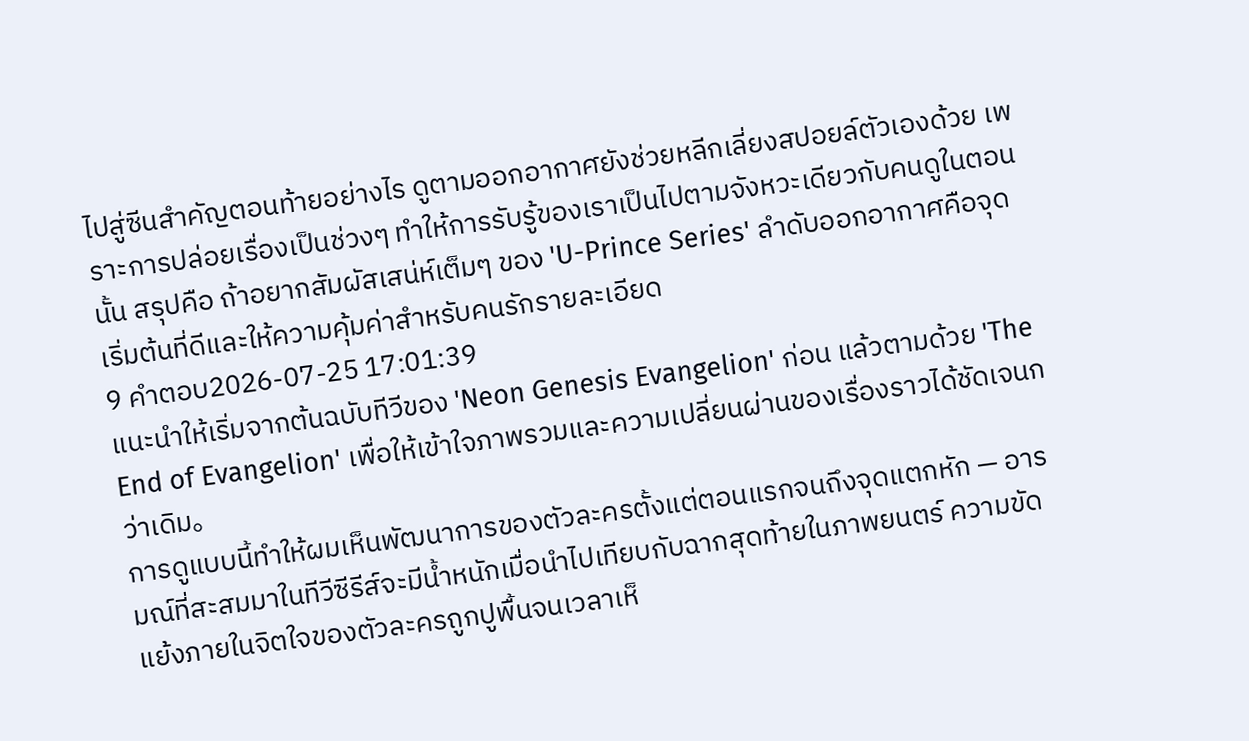ไปสู่ซีนสำคัญตอนท้ายอย่างไร ดูตามออกอากาศยังช่วยหลีกเลี่ยงสปอยล์ตัวเองด้วย เพราะการปล่อยเรื่องเป็นช่วงๆ ทำให้การรับรู้ของเราเป็นไปตามจังหวะเดียวกับคนดูในตอนนั้น สรุปคือ ถ้าอยากสัมผัสเสน่ห์เต็มๆ ของ 'U-Prince Series' ลำดับออกอากาศคือจุดเริ่มต้นที่ดีและให้ความคุ้มค่าสำหรับคนรักรายละเอียด
9 คำตอบ2026-07-25 17:01:39
แนะนำให้เริ่มจากต้นฉบับทีวีของ 'Neon Genesis Evangelion' ก่อน แล้วตามด้วย 'The End of Evangelion' เพื่อให้เข้าใจภาพรวมและความเปลี่ยนผ่านของเรื่องราวได้ชัดเจนกว่าเดิม。
การดูแบบนี้ทำให้ผมเห็นพัฒนาการของตัวละครตั้งแต่ตอนแรกจนถึงจุดแตกหัก — อารมณ์ที่สะสมมาในทีวีซีรีส์จะมีน้ำหนักเมื่อนำไปเทียบกับฉากสุดท้ายในภาพยนตร์ ความขัดแย้งภายในจิตใจของตัวละครถูกปูพื้นจนเวลาเห็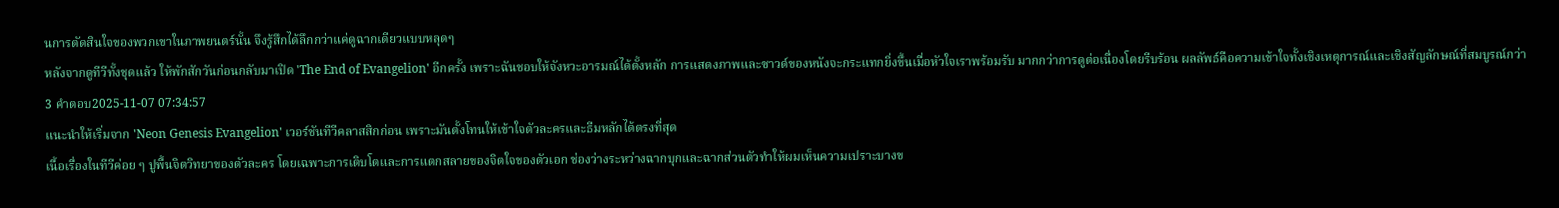นการตัดสินใจของพวกเขาในภาพยนตร์นั้น จึงรู้สึกได้ลึกกว่าแค่ดูฉากเดียวแบบหลุดๆ
หลังจากดูทีวีทั้งชุดแล้ว ให้พักสักวันก่อนกลับมาเปิด 'The End of Evangelion' อีกครั้ง เพราะฉันชอบให้จังหวะอารมณ์ได้ตั้งหลัก การแสดงภาพและซาวด์ของหนังจะกระแทกยิ่งขึ้นเมื่อหัวใจเราพร้อมรับ มากกว่าการดูต่อเนื่องโดยรีบร้อน ผลลัพธ์คือความเข้าใจทั้งเชิงเหตุการณ์และเชิงสัญลักษณ์ที่สมบูรณ์กว่า
3 คำตอบ2025-11-07 07:34:57
แนะนำให้เริ่มจาก 'Neon Genesis Evangelion' เวอร์ชันทีวีคลาสสิกก่อน เพราะมันตั้งโทนให้เข้าใจตัวละครและธีมหลักได้ตรงที่สุด
เนื้อเรื่องในทีวีค่อย ๆ ปูพื้นจิตวิทยาของตัวละคร โดยเฉพาะการเติบโตและการแตกสลายของจิตใจของตัวเอก ช่องว่างระหว่างฉากบุกและฉากส่วนตัวทำให้ผมเห็นความเปราะบางข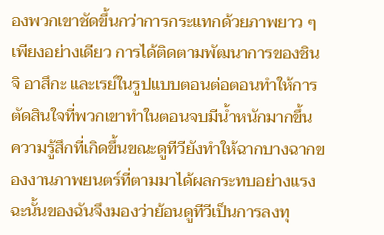องพวกเขาชัดขึ้นกว่าการกระแทกด้วยภาพยาว ๆ เพียงอย่างเดียว การได้ติดตามพัฒนาการของชินจิ อาสึกะ และเรย์ในรูปแบบตอนต่อตอนทำให้การตัดสินใจที่พวกเขาทำในตอนจบมีน้ำหนักมากขึ้น
ความรู้สึกที่เกิดขึ้นขณะดูทีวียังทำให้ฉากบางฉากของงานภาพยนตร์ที่ตามมาได้ผลกระทบอย่างแรง ฉะนั้นของฉันจึงมองว่าย้อนดูทีวีเป็นการลงทุ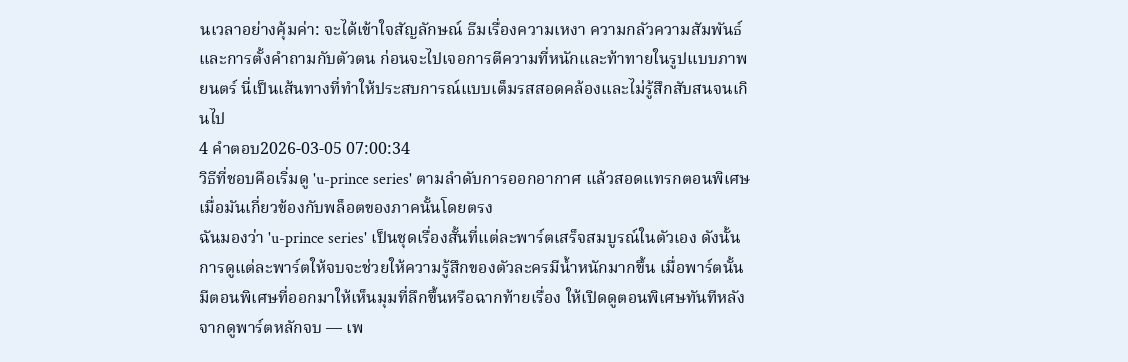นเวลาอย่างคุ้มค่า: จะได้เข้าใจสัญลักษณ์ ธีมเรื่องความเหงา ความกลัวความสัมพันธ์ และการตั้งคำถามกับตัวตน ก่อนจะไปเจอการตีความที่หนักและท้าทายในรูปแบบภาพยนตร์ นี่เป็นเส้นทางที่ทำให้ประสบการณ์แบบเต็มรสสอดคล้องและไม่รู้สึกสับสนจนเกินไป
4 คำตอบ2026-03-05 07:00:34
วิธีที่ชอบคือเริ่มดู 'u-prince series' ตามลำดับการออกอากาศ แล้วสอดแทรกตอนพิเศษเมื่อมันเกี่ยวข้องกับพล็อตของภาคนั้นโดยตรง
ฉันมองว่า 'u-prince series' เป็นชุดเรื่องสั้นที่แต่ละพาร์ตเสร็จสมบูรณ์ในตัวเอง ดังนั้นการดูแต่ละพาร์ตให้จบจะช่วยให้ความรู้สึกของตัวละครมีน้ำหนักมากขึ้น เมื่อพาร์ตนั้นมีตอนพิเศษที่ออกมาให้เห็นมุมที่ลึกขึ้นหรือฉากท้ายเรื่อง ให้เปิดดูตอนพิเศษทันทีหลังจากดูพาร์ตหลักจบ — เพ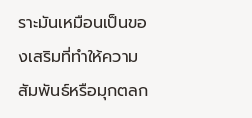ราะมันเหมือนเป็นของเสริมที่ทำให้ความสัมพันธ์หรือมุกตลก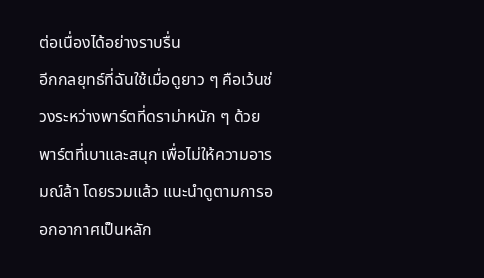ต่อเนื่องได้อย่างราบรื่น
อีกกลยุทธ์ที่ฉันใช้เมื่อดูยาว ๆ คือเว้นช่วงระหว่างพาร์ตที่ดราม่าหนัก ๆ ด้วยพาร์ตที่เบาและสนุก เพื่อไม่ให้ความอารมณ์ล้า โดยรวมแล้ว แนะนำดูตามการออกอากาศเป็นหลัก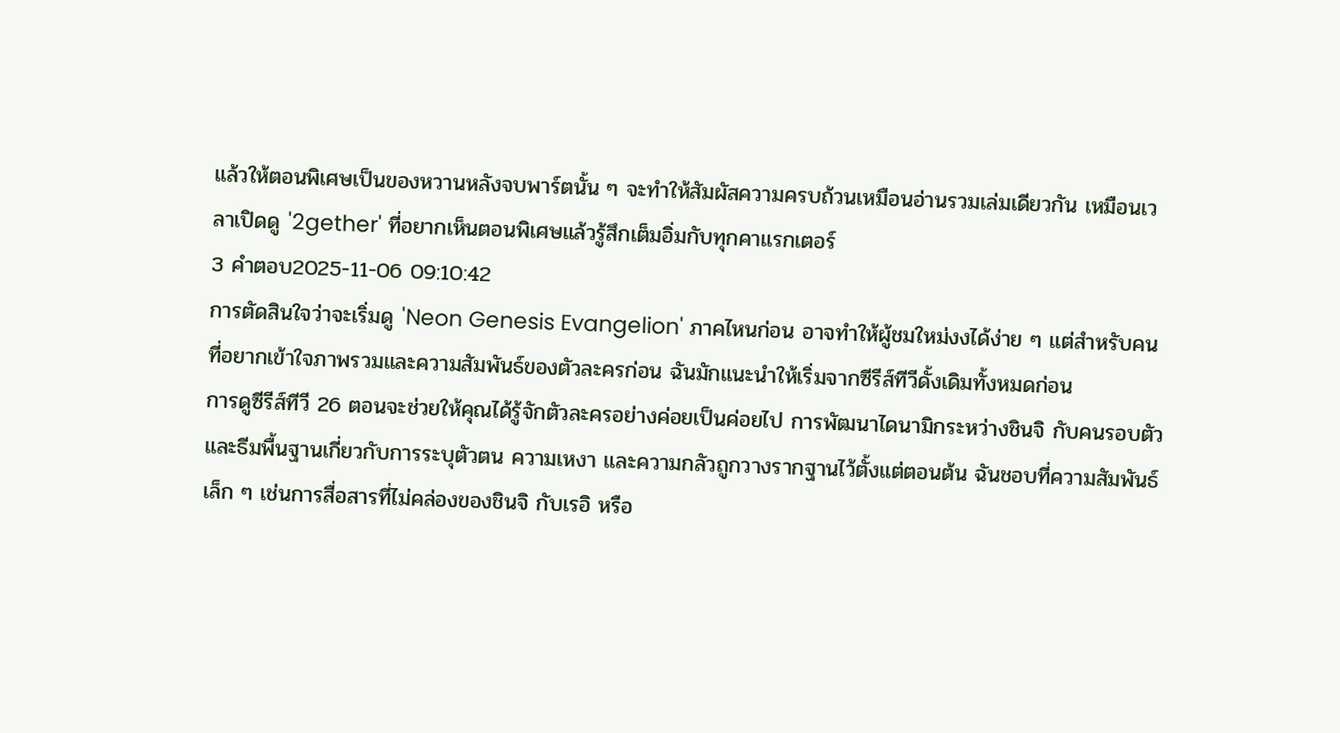แล้วให้ตอนพิเศษเป็นของหวานหลังจบพาร์ตนั้น ๆ จะทำให้สัมผัสความครบถ้วนเหมือนอ่านรวมเล่มเดียวกัน เหมือนเวลาเปิดดู '2gether' ที่อยากเห็นตอนพิเศษแล้วรู้สึกเต็มอิ่มกับทุกคาแรกเตอร์
3 คำตอบ2025-11-06 09:10:42
การตัดสินใจว่าจะเริ่มดู 'Neon Genesis Evangelion' ภาคไหนก่อน อาจทำให้ผู้ชมใหม่งงได้ง่าย ๆ แต่สำหรับคนที่อยากเข้าใจภาพรวมและความสัมพันธ์ของตัวละครก่อน ฉันมักแนะนำให้เริ่มจากซีรีส์ทีวีดั้งเดิมทั้งหมดก่อน
การดูซีรีส์ทีวี 26 ตอนจะช่วยให้คุณได้รู้จักตัวละครอย่างค่อยเป็นค่อยไป การพัฒนาไดนามิกระหว่างชินจิ กับคนรอบตัว และธีมพื้นฐานเกี่ยวกับการระบุตัวตน ความเหงา และความกลัวถูกวางรากฐานไว้ตั้งแต่ตอนต้น ฉันชอบที่ความสัมพันธ์เล็ก ๆ เช่นการสื่อสารที่ไม่คล่องของชินจิ กับเรอิ หรือ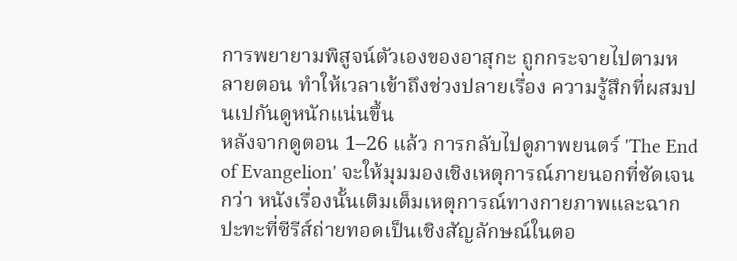การพยายามพิสูจน์ตัวเองของอาสุกะ ถูกกระจายไปตามหลายตอน ทำให้เวลาเข้าถึงช่วงปลายเรื่อง ความรู้สึกที่ผสมปนเปกันดูหนักแน่นขึ้น
หลังจากดูตอน 1–26 แล้ว การกลับไปดูภาพยนตร์ 'The End of Evangelion' จะให้มุมมองเชิงเหตุการณ์ภายนอกที่ชัดเจนกว่า หนังเรื่องนั้นเติมเต็มเหตุการณ์ทางกายภาพและฉากปะทะที่ซีรีส์ถ่ายทอดเป็นเชิงสัญลักษณ์ในตอ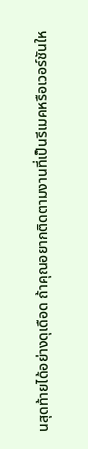นสุดท้ายได้อย่างดุเดือด ถ้าคุณอยากติดตามงานที่เป็นรีเมคหรือเวอร์ชันให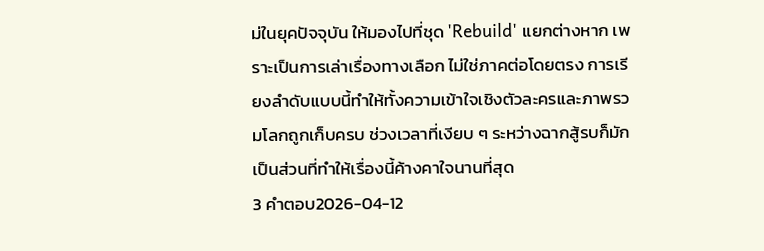ม่ในยุคปัจจุบัน ให้มองไปที่ชุด 'Rebuild' แยกต่างหาก เพราะเป็นการเล่าเรื่องทางเลือก ไม่ใช่ภาคต่อโดยตรง การเรียงลำดับแบบนี้ทำให้ทั้งความเข้าใจเชิงตัวละครและภาพรวมโลกถูกเก็บครบ ช่วงเวลาที่เงียบ ๆ ระหว่างฉากสู้รบก็มักเป็นส่วนที่ทำให้เรื่องนี้ค้างคาใจนานที่สุด
3 คำตอบ2026-04-12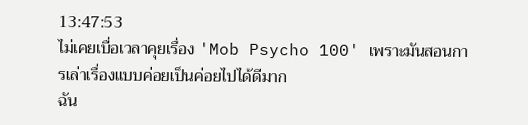13:47:53
ไม่เคยเบื่อเวลาคุยเรื่อง 'Mob Psycho 100' เพราะมันสอนการเล่าเรื่องแบบค่อยเป็นค่อยไปได้ดีมาก
ฉัน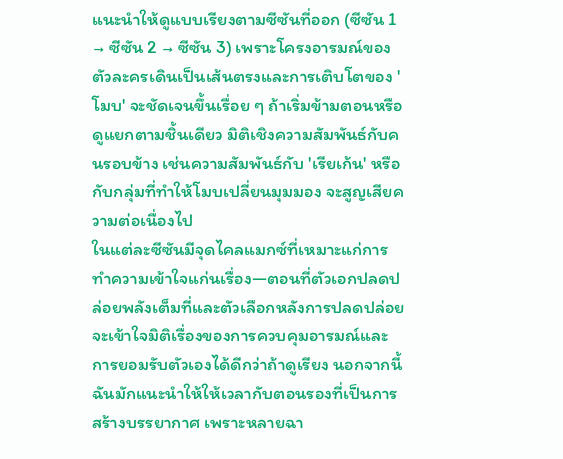แนะนำให้ดูแบบเรียงตามซีซันที่ออก (ซีซัน 1 → ซีซัน 2 → ซีซัน 3) เพราะโครงอารมณ์ของตัวละครเดินเป็นเส้นตรงและการเติบโตของ 'โมบ' จะชัดเจนขึ้นเรื่อย ๆ ถ้าเริ่มข้ามตอนหรือดูแยกตามชิ้นเดียว มิติเชิงความสัมพันธ์กับคนรอบข้าง เช่นความสัมพันธ์กับ 'เรียเก้น' หรือกับกลุ่มที่ทำให้โมบเปลี่ยนมุมมอง จะสูญเสียความต่อเนื่องไป
ในแต่ละซีซันมีจุดไคลแมกซ์ที่เหมาะแก่การทำความเข้าใจแก่นเรื่อง—ตอนที่ตัวเอกปลดปล่อยพลังเต็มที่และตัวเลือกหลังการปลดปล่อย จะเข้าใจมิติเรื่องของการควบคุมอารมณ์และการยอมรับตัวเองได้ดีกว่าถ้าดูเรียง นอกจากนี้ฉันมักแนะนำให้ให้เวลากับตอนรองที่เป็นการสร้างบรรยากาศ เพราะหลายฉา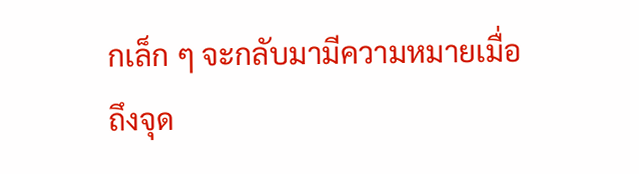กเล็ก ๆ จะกลับมามีความหมายเมื่อถึงจุด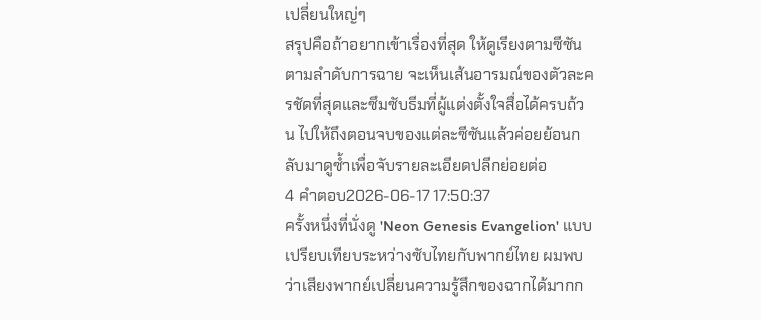เปลี่ยนใหญ่ๆ
สรุปคือถ้าอยากเข้าเรื่องที่สุด ให้ดูเรียงตามซีซันตามลำดับการฉาย จะเห็นเส้นอารมณ์ของตัวละครชัดที่สุดและซึมซับธีมที่ผู้แต่งตั้งใจสื่อได้ครบถ้วน ไปให้ถึงตอนจบของแต่ละซีซันแล้วค่อยย้อนกลับมาดูซ้ำเพื่อจับรายละเอียดปลีกย่อยต่อ
4 คำตอบ2026-06-17 17:50:37
ครั้งหนึ่งที่นั่งดู 'Neon Genesis Evangelion' แบบเปรียบเทียบระหว่างซับไทยกับพากย์ไทย ผมพบว่าเสียงพากย์เปลี่ยนความรู้สึกของฉากได้มากก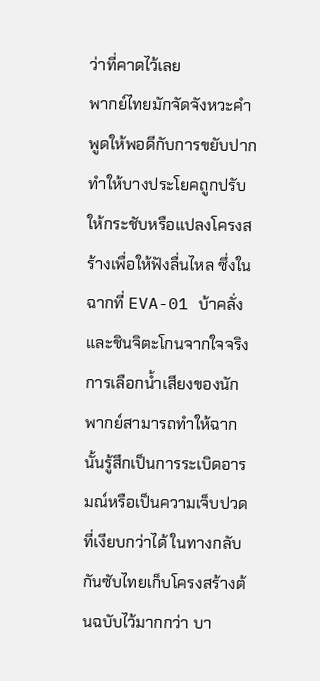ว่าที่คาดไว้เลย
พากย์ไทยมักจัดจังหวะคำพูดให้พอดีกับการขยับปาก ทำให้บางประโยคถูกปรับให้กระชับหรือแปลงโครงสร้างเพื่อให้ฟังลื่นไหล ซึ่งในฉากที่ EVA-01 บ้าคลั่งและชินจิตะโกนจากใจจริง การเลือกน้ำเสียงของนักพากย์สามารถทำให้ฉากนั้นรู้สึกเป็นการระเบิดอารมณ์หรือเป็นความเจ็บปวดที่เงียบกว่าได้ ในทางกลับกันซับไทยเก็บโครงสร้างต้นฉบับไว้มากกว่า บา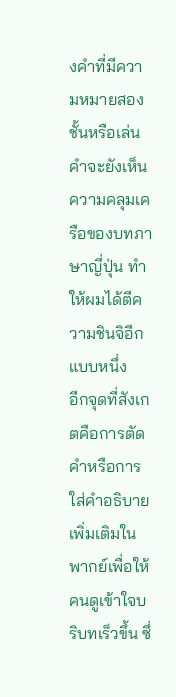งคำที่มีความหมายสองชั้นหรือเล่นคำจะยังเห็นความคลุมเครือของบทภาษาญี่ปุ่น ทำให้ผมได้ตีความชินจิอีกแบบหนึ่ง
อีกจุดที่สังเกตคือการตัดคำหรือการใส่คำอธิบายเพิ่มเติมในพากย์เพื่อให้คนดูเข้าใจบริบทเร็วขึ้น ซึ่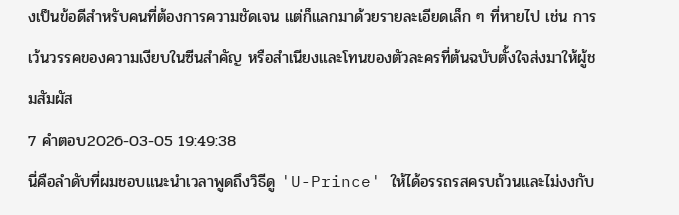งเป็นข้อดีสำหรับคนที่ต้องการความชัดเจน แต่ก็แลกมาด้วยรายละเอียดเล็ก ๆ ที่หายไป เช่น การเว้นวรรคของความเงียบในซีนสำคัญ หรือสำเนียงและโทนของตัวละครที่ต้นฉบับตั้งใจส่งมาให้ผู้ชมสัมผัส
7 คำตอบ2026-03-05 19:49:38
นี่คือลำดับที่ผมชอบแนะนำเวลาพูดถึงวิธีดู 'U-Prince' ให้ได้อรรถรสครบถ้วนและไม่งงกับ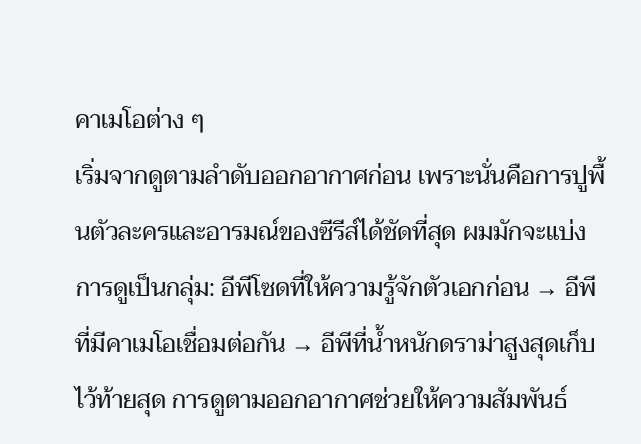คาเมโอต่าง ๆ
เริ่มจากดูตามลำดับออกอากาศก่อน เพราะนั่นคือการปูพื้นตัวละครและอารมณ์ของซีรีส์ได้ชัดที่สุด ผมมักจะแบ่งการดูเป็นกลุ่ม: อีพีโซดที่ให้ความรู้จักตัวเอกก่อน → อีพีที่มีคาเมโอเชื่อมต่อกัน → อีพีที่น้ำหนักดราม่าสูงสุดเก็บไว้ท้ายสุด การดูตามออกอากาศช่วยให้ความสัมพันธ์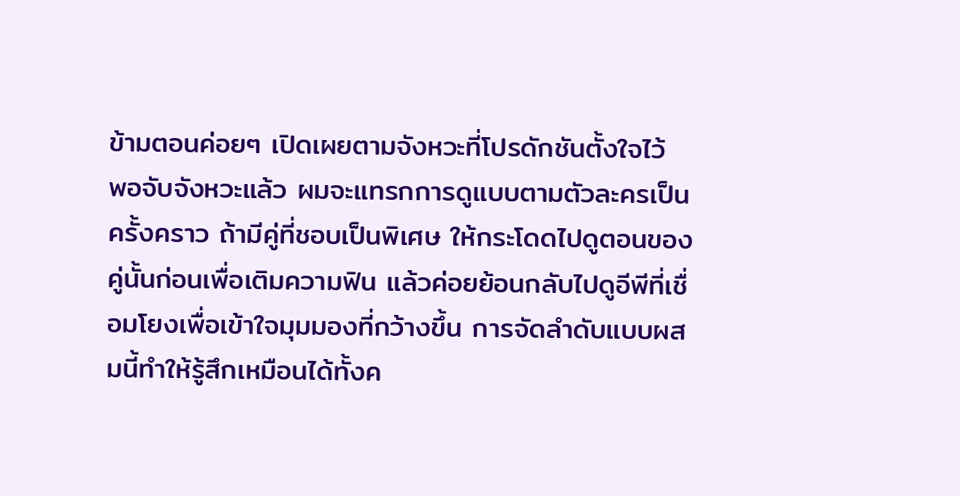ข้ามตอนค่อยๆ เปิดเผยตามจังหวะที่โปรดักชันตั้งใจไว้
พอจับจังหวะแล้ว ผมจะแทรกการดูแบบตามตัวละครเป็นครั้งคราว ถ้ามีคู่ที่ชอบเป็นพิเศษ ให้กระโดดไปดูตอนของคู่นั้นก่อนเพื่อเติมความฟิน แล้วค่อยย้อนกลับไปดูอีพีที่เชื่อมโยงเพื่อเข้าใจมุมมองที่กว้างขึ้น การจัดลำดับแบบผสมนี้ทำให้รู้สึกเหมือนได้ทั้งค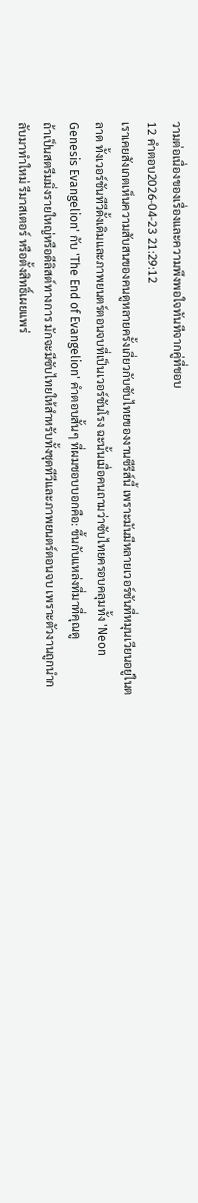วามต่อเนื่องของเรื่องและความพึงพอใจทันทีจากคู่ที่ชอบ
12 คำตอบ2026-04-23 21:29:12
เราเคยสังเกตเห็นความสับสนของคนดูหลายครั้งเกี่ยวกับซับไทยของงานซีรีส์นี้ เพราะมันมีหลายเวอร์ชันที่หมุนเวียนอยู่ในตลาด ทั้งเวอร์ชันทีวีดั้งเดิมและภาพยนตร์ตอนจบที่เป็นเวอร์ชันโรง ฉะนั้นเมื่อคนถามว่าซับไทยครอบคลุมทั้ง 'Neon Genesis Evangelion' กับ 'The End of Evangelion' คำตอบสั้นๆ ที่ผมชอบบอกคือ: ขึ้นกับแหล่งที่มาที่คุณดู
ถ้าเป็นสตรีมมิ่งรายใหญ่หรือดีลิสต์ทางการ มักจะมีซับไทยให้สำหรับทั้งชุดทีวีและภาพยนตร์ตอนจบ เพราะตัวงานถูกนำกลับมาทำใหม่ รีมาสเตอร์ หรือตั้งสิทธิ์เผยแพร่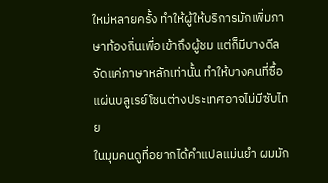ใหม่หลายครั้ง ทำให้ผู้ให้บริการมักเพิ่มภาษาท้องถิ่นเพื่อเข้าถึงผู้ชม แต่ก็มีบางดีลจัดแค่ภาษาหลักเท่านั้น ทำให้บางคนที่ซื้อแผ่นบลูเรย์โซนต่างประเทศอาจไม่มีซับไทย
ในมุมคนดูที่อยากได้คำแปลแม่นยำ ผมมัก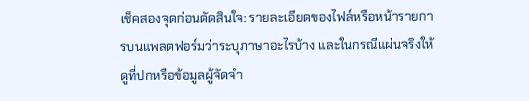เช็คสองจุดก่อนตัดสินใจ: รายละเอียดของไฟล์หรือหน้ารายการบนแพลตฟอร์มว่าระบุภาษาอะไรบ้าง และในกรณีแผ่นจริงให้ดูที่ปกหรือข้อมูลผู้จัดจำ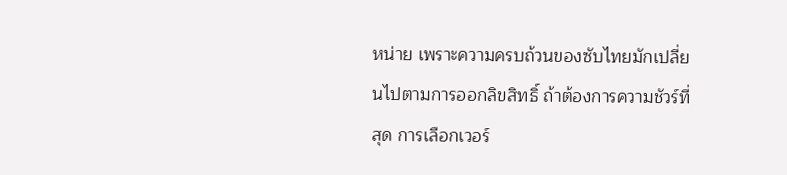หน่าย เพราะความครบถ้วนของซับไทยมักเปลี่ยนไปตามการออกลิขสิทธิ์ ถ้าต้องการความชัวร์ที่สุด การเลือกเวอร์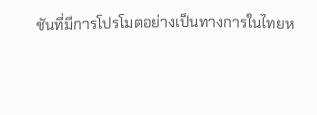ชันที่มีการโปรโมตอย่างเป็นทางการในไทยห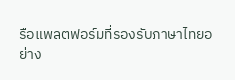รือแพลตฟอร์มที่รองรับภาษาไทยอย่าง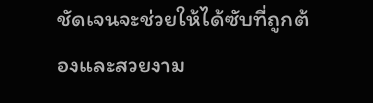ชัดเจนจะช่วยให้ได้ซับที่ถูกต้องและสวยงาม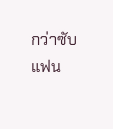กว่าซับแฟน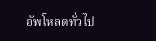อัพโหลดทั่วไป